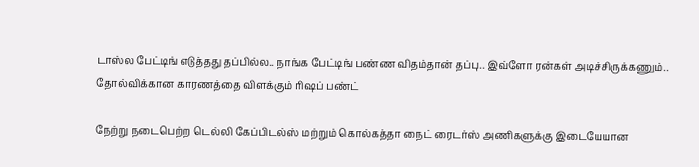டாஸ்ல பேட்டிங் எடுத்தது தப்பில்ல.. நாங்க பேட்டிங் பண்ண விதம்தான் தப்பு.. இவ்ளோ ரன்கள் அடிச்சிருக்கணும்.. தோல்விக்கான காரணத்தை விளக்கும் ரிஷப் பண்ட்

நேற்று நடைபெற்ற டெல்லி கேப்பிடல்ஸ் மற்றும் கொல்கத்தா நைட் ரைடர்ஸ் அணிகளுக்கு இடையேயான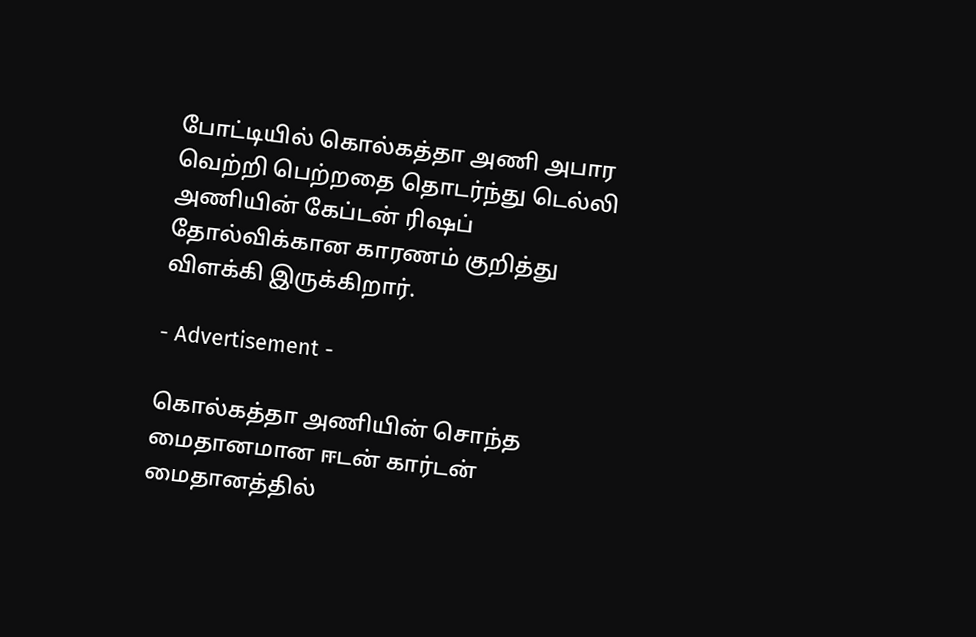போட்டியில் கொல்கத்தா அணி அபார வெற்றி பெற்றதை தொடர்ந்து டெல்லி அணியின் கேப்டன் ரிஷப் தோல்விக்கான காரணம் குறித்து விளக்கி இருக்கிறார்.

- Advertisement -

கொல்கத்தா அணியின் சொந்த மைதானமான ஈடன் கார்டன் மைதானத்தில்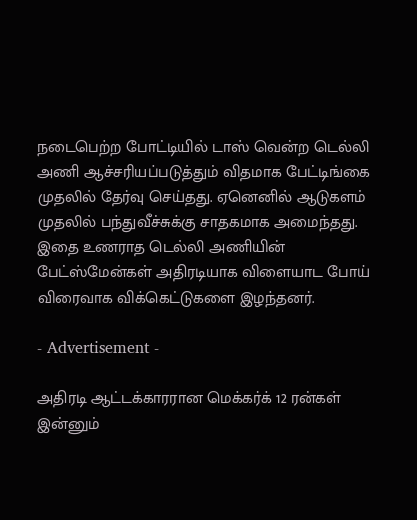நடைபெற்ற போட்டியில் டாஸ் வென்ற டெல்லி அணி ஆச்சரியப்படுத்தும் விதமாக பேட்டிங்கை முதலில் தேர்வு செய்தது. ஏனெனில் ஆடுகளம் முதலில் பந்துவீச்சுக்கு சாதகமாக அமைந்தது. இதை உணராத டெல்லி அணியின் பேட்ஸ்மேன்கள் அதிரடியாக விளையாட போய் விரைவாக விக்கெட்டுகளை இழந்தனர்.

- Advertisement -

அதிரடி ஆட்டக்காரரான மெக்கர்க் 12 ரன்கள் இன்னும்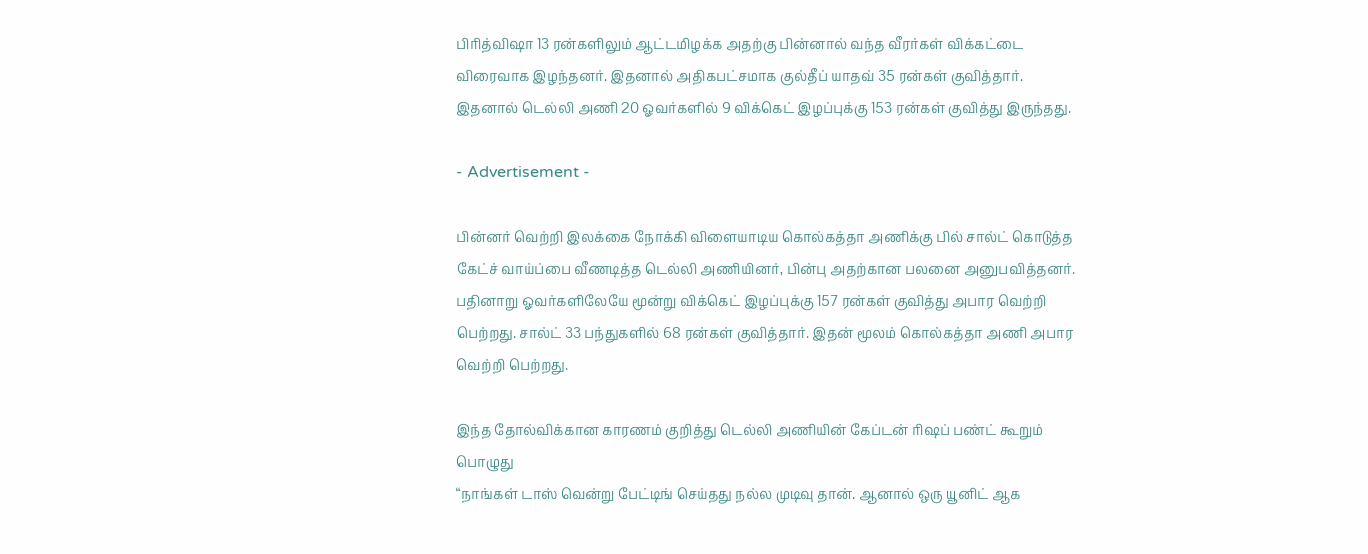பிரித்விஷா 13 ரன்களிலும் ஆட்டமிழக்க அதற்கு பின்னால் வந்த வீரர்கள் விக்கட்டை விரைவாக இழந்தனர். இதனால் அதிகபட்சமாக குல்தீப் யாதவ் 35 ரன்கள் குவித்தார். இதனால் டெல்லி அணி 20 ஓவர்களில் 9 விக்கெட் இழப்புக்கு 153 ரன்கள் குவித்து இருந்தது.

- Advertisement -

பின்னர் வெற்றி இலக்கை நோக்கி விளையாடிய கொல்கத்தா அணிக்கு பில் சால்ட் கொடுத்த கேட்ச் வாய்ப்பை வீணடித்த டெல்லி அணியினர், பின்பு அதற்கான பலனை அனுபவித்தனர். பதினாறு ஓவர்களிலேயே மூன்று விக்கெட் இழப்புக்கு 157 ரன்கள் குவித்து அபார வெற்றி பெற்றது. சால்ட் 33 பந்துகளில் 68 ரன்கள் குவித்தார். இதன் மூலம் கொல்கத்தா அணி அபார வெற்றி பெற்றது.

இந்த தோல்விக்கான காரணம் குறித்து டெல்லி அணியின் கேப்டன் ரிஷப் பண்ட் கூறும் பொழுது
“நாங்கள் டாஸ் வென்று பேட்டிங் செய்தது நல்ல முடிவு தான். ஆனால் ஒரு யூனிட் ஆக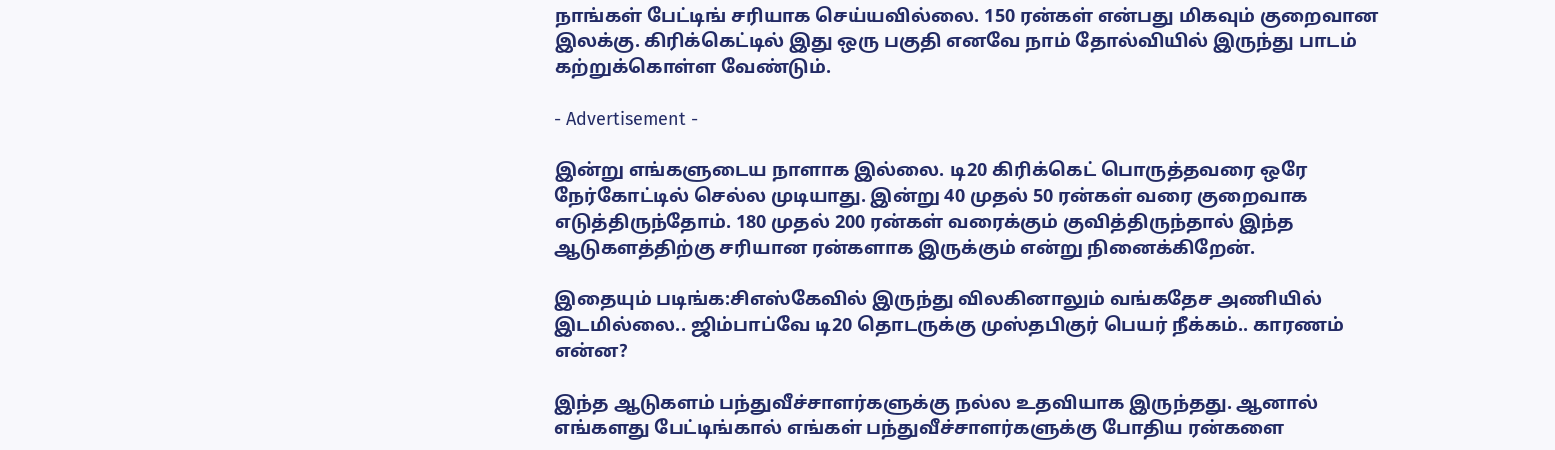நாங்கள் பேட்டிங் சரியாக செய்யவில்லை. 150 ரன்கள் என்பது மிகவும் குறைவான இலக்கு. கிரிக்கெட்டில் இது ஒரு பகுதி எனவே நாம் தோல்வியில் இருந்து பாடம் கற்றுக்கொள்ள வேண்டும்.

- Advertisement -

இன்று எங்களுடைய நாளாக இல்லை. டி20 கிரிக்கெட் பொருத்தவரை ஒரே நேர்கோட்டில் செல்ல முடியாது. இன்று 40 முதல் 50 ரன்கள் வரை குறைவாக எடுத்திருந்தோம். 180 முதல் 200 ரன்கள் வரைக்கும் குவித்திருந்தால் இந்த ஆடுகளத்திற்கு சரியான ரன்களாக இருக்கும் என்று நினைக்கிறேன்.

இதையும் படிங்க:சிஎஸ்கேவில் இருந்து விலகினாலும் வங்கதேச அணியில் இடமில்லை.. ஜிம்பாப்வே டி20 தொடருக்கு முஸ்தபிகுர் பெயர் நீக்கம்.. காரணம் என்ன?

இந்த ஆடுகளம் பந்துவீச்சாளர்களுக்கு நல்ல உதவியாக இருந்தது. ஆனால் எங்களது பேட்டிங்கால் எங்கள் பந்துவீச்சாளர்களுக்கு போதிய ரன்களை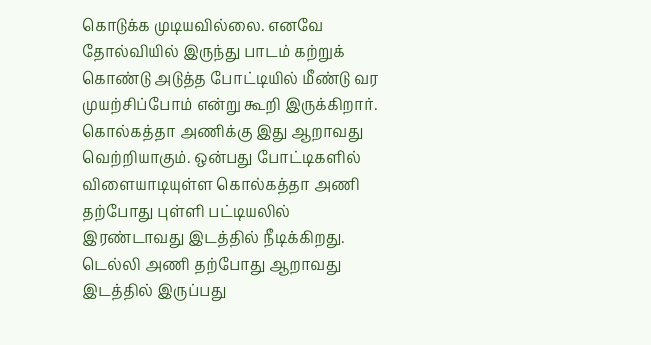கொடுக்க முடியவில்லை. எனவே தோல்வியில் இருந்து பாடம் கற்றுக் கொண்டு அடுத்த போட்டியில் மீண்டு வர முயற்சிப்போம் என்று கூறி இருக்கிறார். கொல்கத்தா அணிக்கு இது ஆறாவது வெற்றியாகும். ஒன்பது போட்டிகளில் விளையாடியுள்ள கொல்கத்தா அணி தற்போது புள்ளி பட்டியலில் இரண்டாவது இடத்தில் நீடிக்கிறது. டெல்லி அணி தற்போது ஆறாவது இடத்தில் இருப்பது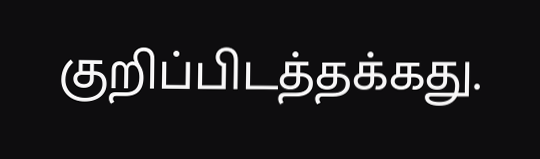குறிப்பிடத்தக்கது.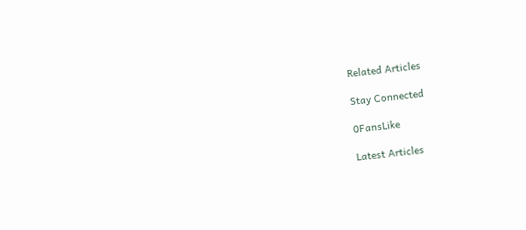Related Articles

Stay Connected

0FansLike

Latest Articles